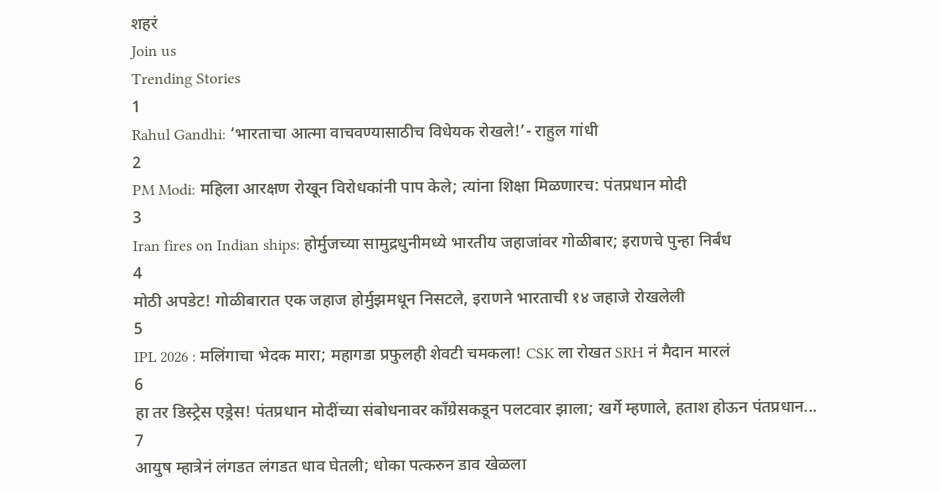शहरं
Join us
Trending Stories
1
Rahul Gandhi: ‘भारताचा आत्मा वाचवण्यासाठीच विधेयक रोखले!’- राहुल गांधी
2
PM Modi: महिला आरक्षण रोखून विरोधकांनी पाप केले; त्यांना शिक्षा मिळणारच: पंतप्रधान मोदी
3
Iran fires on Indian ships: होर्मुजच्या सामुद्रधुनीमध्ये भारतीय जहाजांवर गोळीबार; इराणचे पुन्हा निर्बंध
4
मोठी अपडेट! गोळीबारात एक जहाज होर्मुझमधून निसटले, इराणने भारताची १४ जहाजे रोखलेली
5
IPL 2026 : मलिंगाचा भेदक मारा; महागडा प्रफुलही शेवटी चमकला! CSK ला रोखत SRH नं मैदान मारलं
6
हा तर डिस्ट्रेस एड्रेस! पंतप्रधान मोदींच्या संबोधनावर काँग्रेसकडून पलटवार झाला; खर्गे म्हणाले, हताश होऊन पंतप्रधान...
7
आयुष म्हात्रेनं लंगडत लंगडत धाव घेतली; धोका पत्करुन डाव खेळला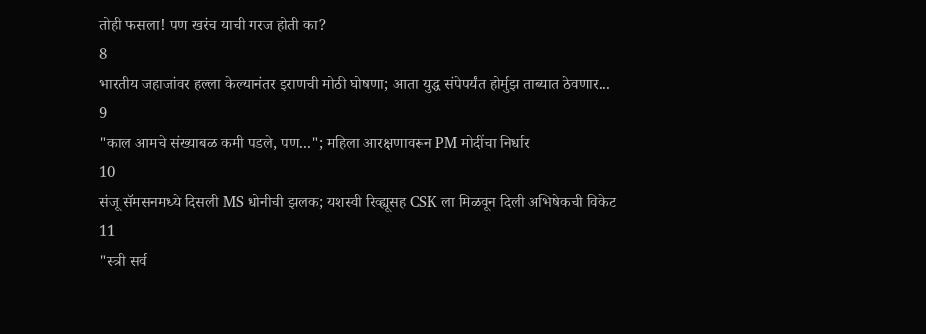तोही फसला! पण खरंच याची गरज होती का?
8
भारतीय जहाजांवर हल्ला केल्यानंतर इराणची मोठी घोषणा; आता युद्ध संपेपर्यंत होर्मुझ ताब्यात ठेवणार...
9
"काल आमचे संख्याबळ कमी पडले, पण..."; महिला आरक्षणावरून PM मोदींचा निर्धार
10
संजू सॅमसनमध्ये दिसली MS धोनीची झलक; यशस्वी रिव्ह्यूसह CSK ला मिळवून दिली अभिषेकची विकेट
11
"स्त्री सर्व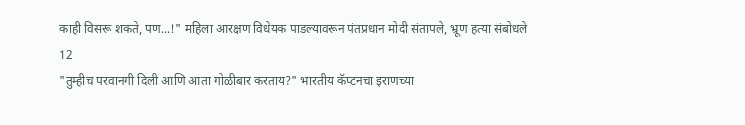काही विसरू शकते, पण...!" महिला आरक्षण विधेयक पाडल्यावरून पंतप्रधान मोदी संतापले, भ्रूण हत्या संबोधले
12
"तुम्हीच परवानगी दिली आणि आता गोळीबार करताय?" भारतीय कॅप्टनचा इराणच्या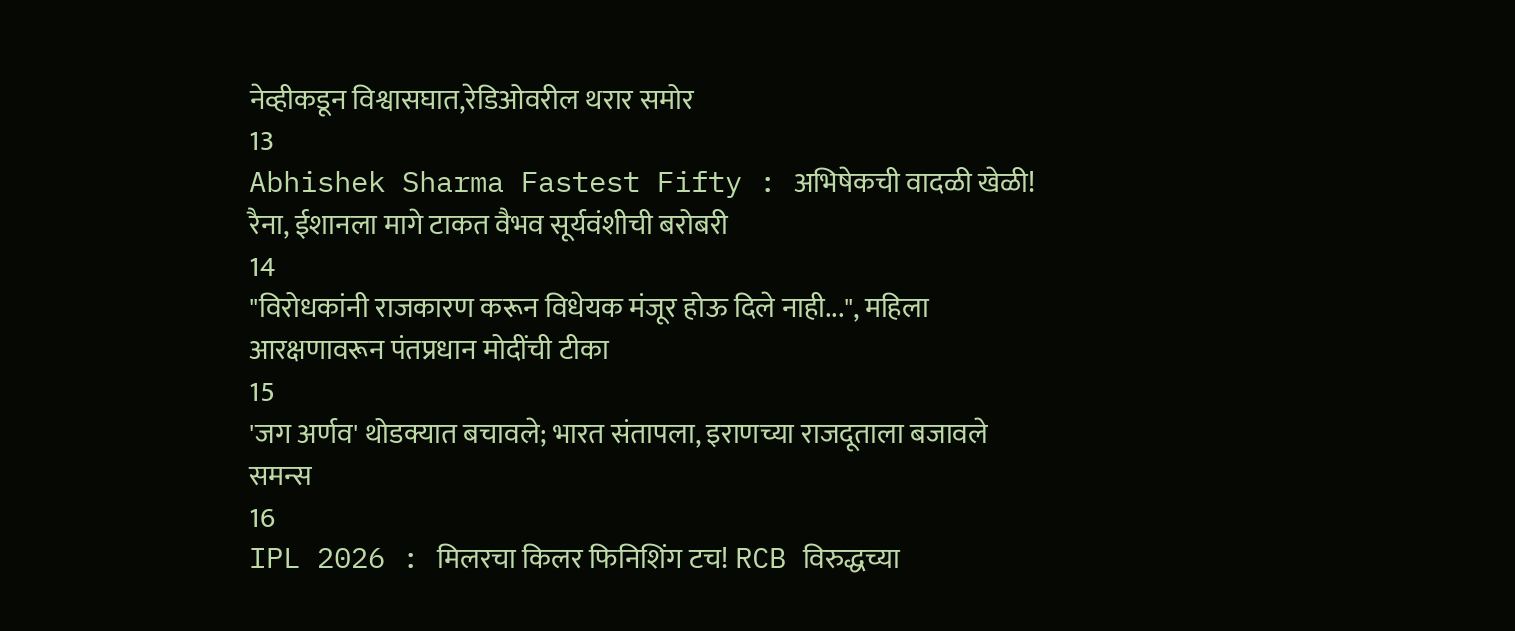नेव्हीकडून विश्वासघात,रेडिओवरील थरार समोर
13
Abhishek Sharma Fastest Fifty : अभिषेकची वादळी खेळी! रैना, ईशानला मागे टाकत वैभव सूर्यवंशीची बरोबरी
14
"विरोधकांनी राजकारण करून विधेयक मंजूर होऊ दिले नाही...", महिला आरक्षणावरून पंतप्रधान मोदींची टीका
15
'जग अर्णव' थोडक्यात बचावले; भारत संतापला, इराणच्या राजदूताला बजावले समन्स
16
IPL 2026 : मिलरचा किलर फिनिशिंग टच! RCB विरुद्धच्या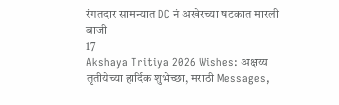रंगतदार सामन्यात DC नं अखेरच्या षटकात मारली बाजी
17
Akshaya Tritiya 2026 Wishes: अक्षय्य तृतीयेच्या हार्दिक शुभेच्छा, मराठी Messages,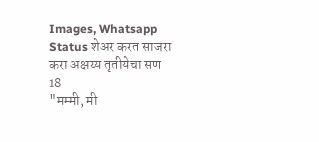Images, Whatsapp Status शेअर करत साजरा करा अक्षय्य तृतीयेचा सण
18
"मम्मी, मी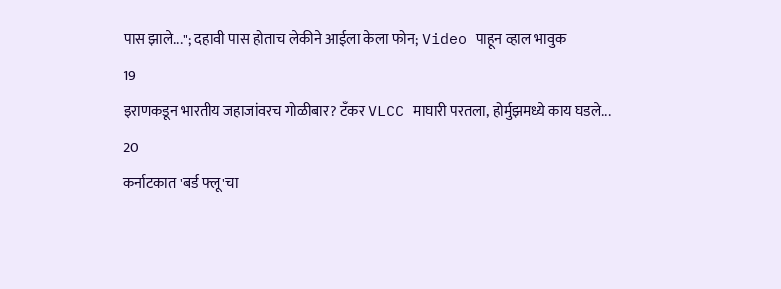पास झाले..."; दहावी पास होताच लेकीने आईला केला फोन; Video पाहून व्हाल भावुक
19
इराणकडून भारतीय जहाजांवरच गोळीबार? टँकर VLCC माघारी परतला, होर्मुझमध्ये काय घडले...
20
कर्नाटकात 'बर्ड फ्लू'चा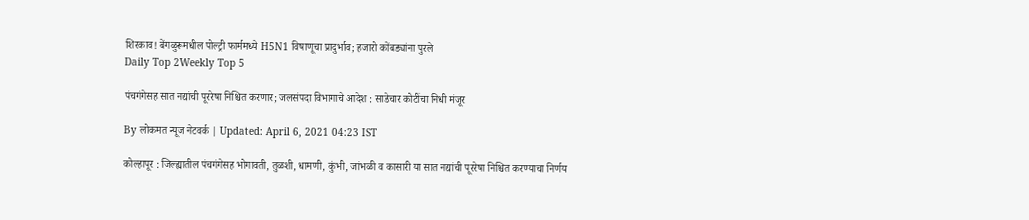शिरकाव! बेंगळुरूमधील पोल्ट्री फार्ममध्ये H5N1 विषाणूचा प्रादुर्भाव; हजारो कोंबड्यांना पुरले
Daily Top 2Weekly Top 5

पंचगंगेसह सात नद्यांची पूररेषा निश्चित करणार; जलसंपदा विभागाचे आदेश : साडेचार कोटींचा निधी मंजूर

By लोकमत न्यूज नेटवर्क | Updated: April 6, 2021 04:23 IST

कोल्हापूर : जिल्ह्यातील पंचगंगेसह भोगावती, तुळशी, धामणी, कुंभी, जांभळी व कासारी या सात नद्यांची पूररेषा निश्चित करण्याचा निर्णय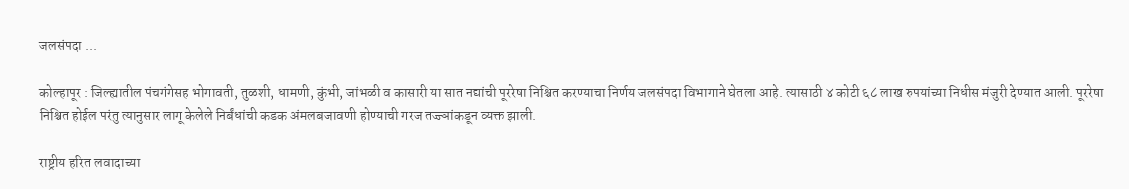जलसंपदा ...

कोल्हापूर : जिल्ह्यातील पंचगंगेसह भोगावती, तुळशी, धामणी, कुंभी, जांभळी व कासारी या सात नद्यांची पूररेषा निश्चित करण्याचा निर्णय जलसंपदा विभागाने घेतला आहे. त्यासाठी ४ कोटी ६८ लाख रुपयांच्या निधीस मंजुरी देण्यात आली. पूररेषा निश्चित होईल परंतु त्यानुसार लागू केलेले निर्बंधांची कडक अंमलबजावणी होण्याची गरज तज्ज्ञांकडून व्यक्त झाली.

राष्ट्रीय हरित लवादाच्या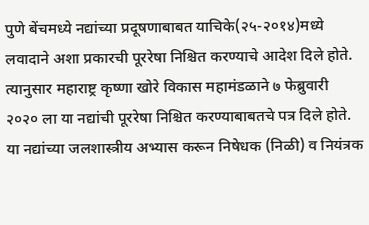पुणे बेंचमध्ये नद्यांच्या प्रदूषणाबाबत याचिके(२५-२०१४)मध्ये लवादाने अशा प्रकारची पूररेषा निश्चित करण्याचे आदेश दिले होते. त्यानुसार महाराष्ट्र कृष्णा खोरे विकास महामंडळाने ७ फेब्रुवारी २०२० ला या नद्यांची पूररेषा निश्चित करण्याबाबतचे पत्र दिले होते. या नद्यांच्या जलशास्त्रीय अभ्यास करून निषेधक (निळी) व नियंत्रक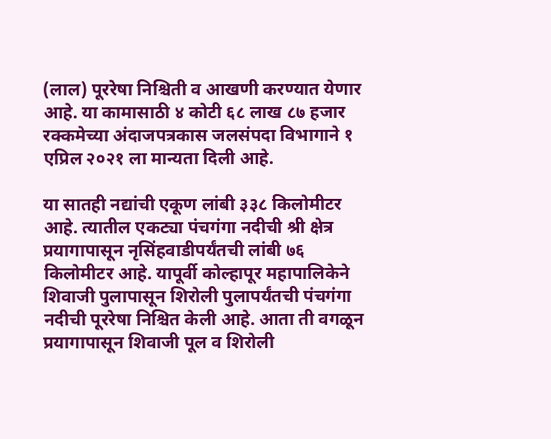(लाल) पूररेषा निश्चिती व आखणी करण्यात येणार आहे. या कामासाठी ४ कोटी ६८ लाख ८७ हजार रक्कमेच्या अंदाजपत्रकास जलसंपदा विभागाने १ एप्रिल २०२१ ला मान्यता दिली आहे.

या सातही नद्यांची एकूण लांबी ३३८ किलोमीटर आहे. त्यातील एकट्या पंचगंगा नदीची श्री क्षेत्र प्रयागापासून नृसिंहवाडीपर्यंतची लांबी ७६ किलोमीटर आहे. यापूर्वी कोल्हापूर महापालिकेने शिवाजी पुलापासून शिरोली पुलापर्यंतची पंचगंगा नदीची पूररेषा निश्चित केली आहे. आता ती वगळून प्रयागापासून शिवाजी पूल व शिरोली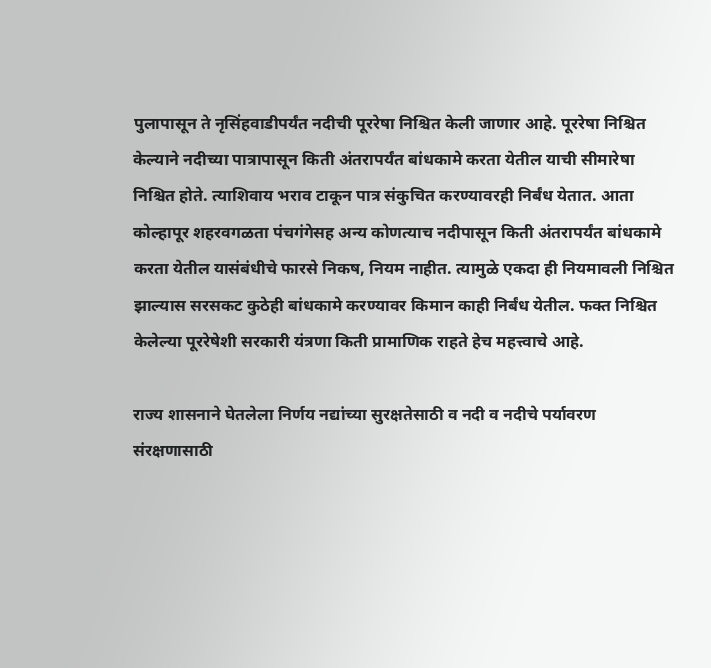पुलापासून ते नृसिंहवाडीपर्यंत नदीची पूररेषा निश्चित केली जाणार आहे. पूररेषा निश्चित केल्याने नदीच्या पात्रापासून किती अंतरापर्यंत बांधकामे करता येतील याची सीमारेषा निश्चित होते. त्याशिवाय भराव टाकून पात्र संकुचित करण्यावरही निर्बंध येतात. आता कोल्हापूर शहरवगळता पंचगंगेसह अन्य कोणत्याच नदीपासून किती अंतरापर्यंत बांधकामे करता येतील यासंबंधीचे फारसे निकष, नियम नाहीत. त्यामुळे एकदा ही नियमावली निश्चित झाल्यास सरसकट कुठेही बांधकामे करण्यावर किमान काही निर्बंध येतील. फक्त निश्चित केलेल्या पूररेषेशी सरकारी यंत्रणा किती प्रामाणिक राहते हेच महत्त्वाचे आहे.

राज्य शासनाने घेतलेला निर्णय नद्यांच्या सुरक्षतेसाठी व नदी व नदीचे पर्यावरण संरक्षणासाठी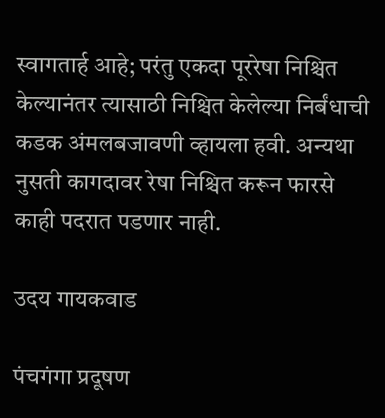स्वागतार्ह आहे; परंतु एकदा पूररेषा निश्चित केल्यानंतर त्यासाठी निश्चित केलेल्या निर्बंधाची कडक अंमलबजावणी व्हायला हवी. अन्यथा नुसती कागदावर रेषा निश्चित करून फारसे काही पदरात पडणार नाही.

उदय गायकवाड

पंचगंगा प्रदूषण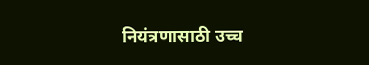नियंत्रणासाठी उच्च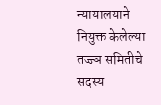न्यायालयाने नियुक्त केलेल्या तज्ज्ञ समितीचे सदस्य